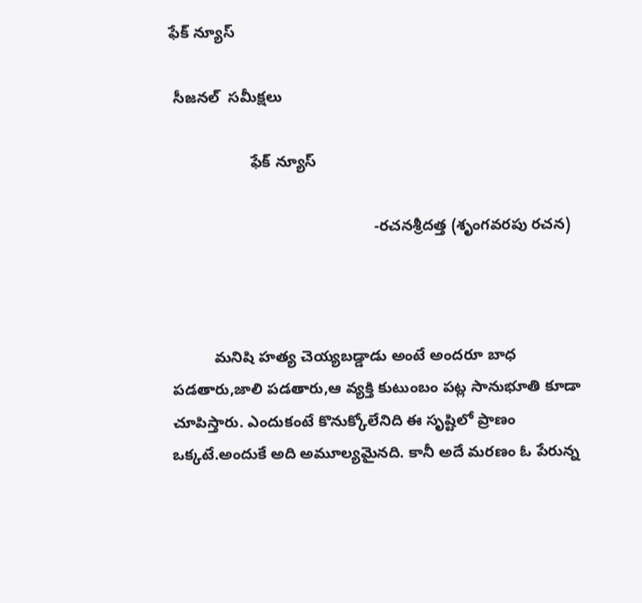ఫేక్ న్యూస్

 సీజనల్  సమీక్షలు

                   ఫేక్ న్యూస్

                                                -రచనశ్రీదత్త (శృంగవరపు రచన)



          మనిషి హత్య చెయ్యబడ్డాడు అంటే అందరూ బాధ పడతారు,జాలి పడతారు,ఆ వ్యక్తి కుటుంబం పట్ల సానుభూతి కూడా చూపిస్తారు. ఎందుకంటే కొనుక్కోలేనిది ఈ సృష్టిలో ప్రాణం ఒక్కటే.అందుకే అది అమూల్యమైనది. కానీ అదే మరణం ఓ పేరున్న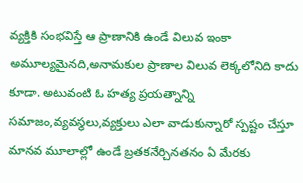వ్యక్తికి సంభవిస్తే ఆ ప్రాణానికి ఉండే విలువ ఇంకా అమూల్యమైనది,అనామకుల ప్రాణాల విలువ లెక్కలోనిది కాదు కూడా. అటువంటి ఓ హత్య ప్రయత్నాన్ని సమాజం,వ్యవస్థలు,వ్యక్తులు ఎలా వాడుకున్నారో స్పష్టం చేస్తూ మానవ మూలాల్లో ఉండే బ్రతకనేర్చినతనం ఏ మేరకు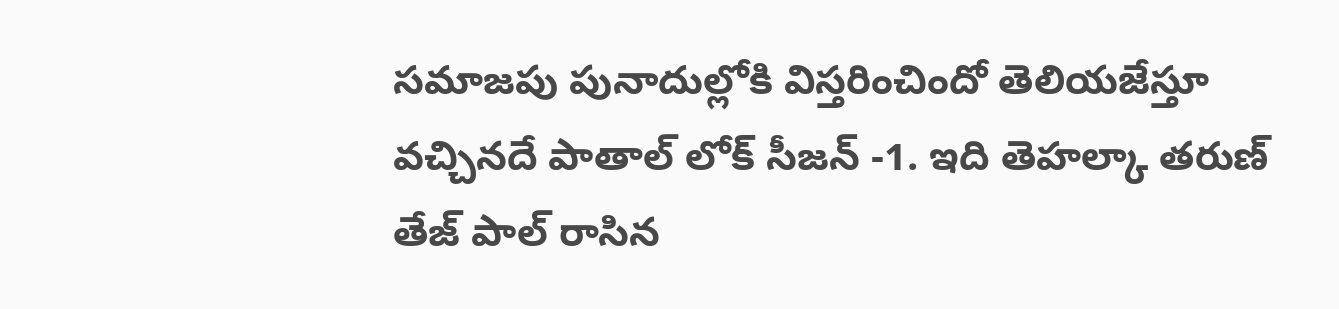సమాజపు పునాదుల్లోకి విస్తరించిందో తెలియజేస్తూ వచ్చినదే పాతాల్ లోక్ సీజన్ -1. ఇది తెహల్కా తరుణ్ తేజ్ పాల్ రాసిన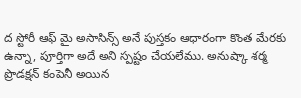ద స్టోరీ ఆఫ్ మై అసాసిన్స్ అనే పుస్తకం ఆధారంగా కొంత మేరకు ఉన్నా, పూర్తిగా అదే అని స్పష్టం చేయలేము. అనుష్కా శర్మ ప్రొడక్షన్ కంపెనీ అయిన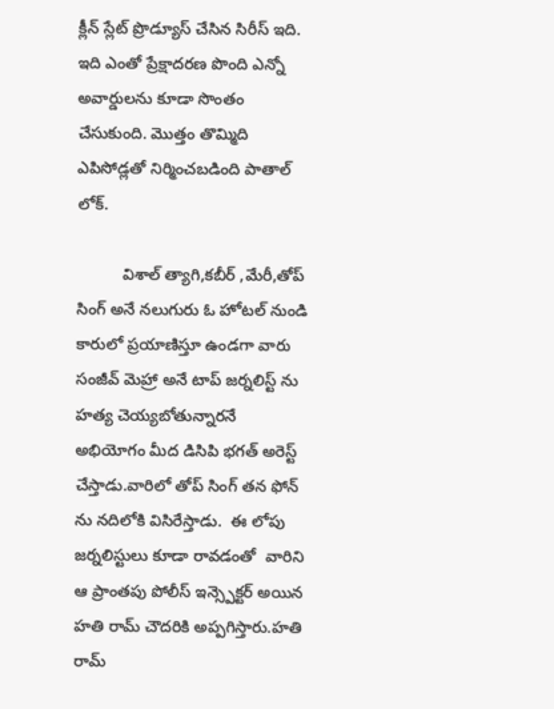క్లీన్ స్లేట్ ప్రొడ్యూస్ చేసిన సిరీస్ ఇది. ఇది ఎంతో ప్రేక్షాదరణ పొంది ఎన్నో అవార్డులను కూడా సొంతం చేసుకుంది. మొత్తం తొమ్మిది ఎపిసోడ్లతో నిర్మించబడింది పాతాల్ లోక్.

          విశాల్ త్యాగి,కబీర్ ,మేరీ,తోప్ సింగ్ అనే నలుగురు ఓ హోటల్ నుండి కారులో ప్రయాణిస్తూ ఉండగా వారు సంజీవ్ మెహ్రా అనే టాప్ జర్నలిస్ట్ ను హత్య చెయ్యబోతున్నారనే అభియోగం మీద డిసిపి భగత్ అరెస్ట్ చేస్తాడు.వారిలో తోప్ సింగ్ తన ఫోన్ ను నదిలోకి విసిరేస్తాడు.  ఈ లోపు జర్నలిస్టులు కూడా రావడంతో  వారిని ఆ ప్రాంతపు పోలీస్ ఇన్స్పెక్టర్ అయిన హతి రామ్ చౌదరికి అప్పగిస్తారు.హతి రామ్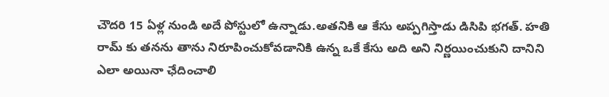చౌదరి 15 ఏళ్ల నుండి అదే పోస్టులో ఉన్నాడు.అతనికి ఆ కేసు అప్పగిస్తాడు డిసిపి భగత్. హతి రామ్ కు తనను తాను నిరూపించుకోవడానికి ఉన్న ఒకే కేసు అది అని నిర్ణయించుకుని దానిని ఎలా అయినా ఛేదించాలి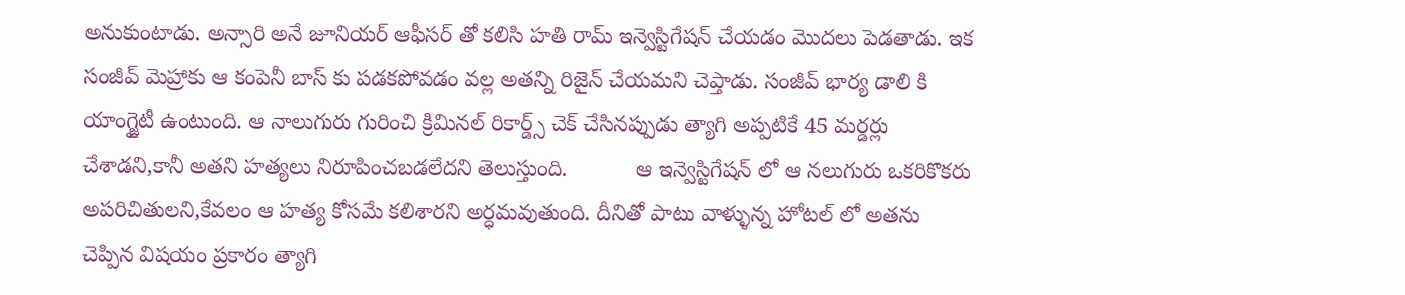అనుకుంటాడు. అన్సారి అనే జూనియర్ ఆఫీసర్ తో కలిసి హతి రామ్ ఇన్వెస్టిగేషన్ చేయడం మొదలు పెడతాడు. ఇక సంజీవ్ మెహ్రాకు ఆ కంపెనీ బాస్ కు పడకపోవడం వల్ల అతన్ని రిజైన్ చేయమని చెప్తాడు. సంజీవ్ భార్య డాలి కి యాంగ్జైటీ ఉంటుంది. ఆ నాలుగురు గురించి క్రిమినల్ రికార్డ్స్ చెక్ చేసినప్పుడు త్యాగి అప్పటికే 45 మర్డర్లు చేశాడని,కానీ అతని హత్యలు నిరూపించబడలేదని తెలుస్తుంది.           ఆ ఇన్వెస్టిగేషన్ లో ఆ నలుగురు ఒకరికొకరు అపరిచితులని,కేవలం ఆ హత్య కోసమే కలిశారని అర్ధమవుతుంది. దీనితో పాటు వాళ్ళున్న హోటల్ లో అతను చెప్పిన విషయం ప్రకారం త్యాగి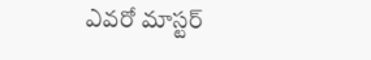ఎవరో మాస్టర్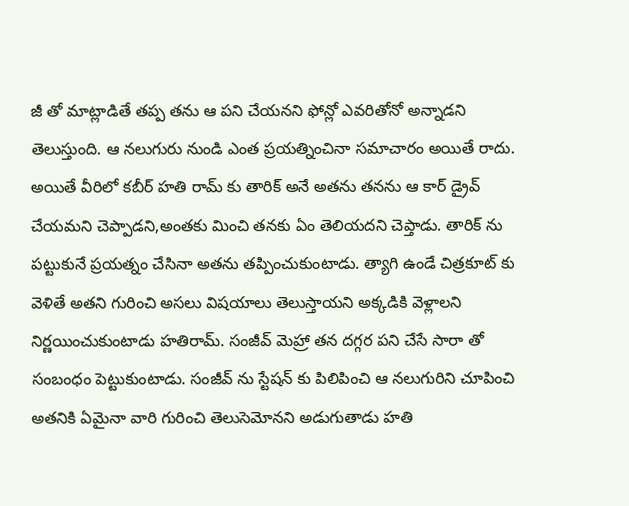జీ తో మాట్లాడితే తప్ప తను ఆ పని చేయనని ఫోన్లో ఎవరితోనో అన్నాడని తెలుస్తుంది. ఆ నలుగురు నుండి ఎంత ప్రయత్నించినా సమాచారం అయితే రాదు. అయితే వీరిలో కబీర్ హతి రామ్ కు తారిక్ అనే అతను తనను ఆ కార్ డ్రైవ్ చేయమని చెప్పాడని,అంతకు మించి తనకు ఏం తెలియదని చెప్తాడు. తారిక్ ను పట్టుకునే ప్రయత్నం చేసినా అతను తప్పించుకుంటాడు. త్యాగి ఉండే చిత్రకూట్ కు వెళితే అతని గురించి అసలు విషయాలు తెలుస్తాయని అక్కడికి వెళ్లాలని నిర్ణయించుకుంటాడు హతిరామ్. సంజీవ్ మెహ్రా తన దగ్గర పని చేసే సారా తో సంబంధం పెట్టుకుంటాడు. సంజీవ్ ను స్టేషన్ కు పిలిపించి ఆ నలుగురిని చూపించి అతనికి ఏమైనా వారి గురించి తెలుసెమోనని అడుగుతాడు హతి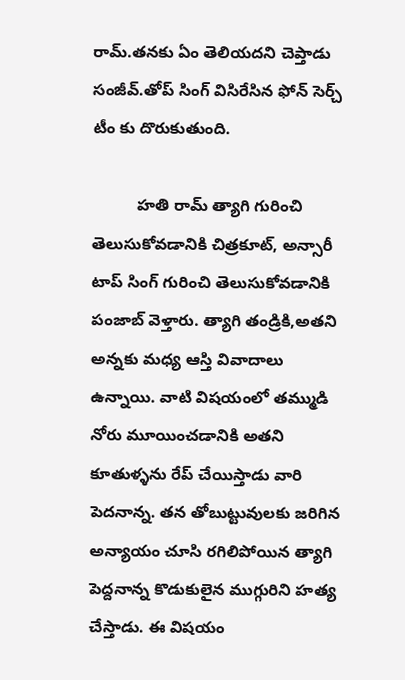రామ్.తనకు ఏం తెలియదని చెప్తాడు సంజీవ్.తోప్ సింగ్ విసిరేసిన ఫోన్ సెర్చ్ టీం కు దొరుకుతుంది.

          హతి రామ్ త్యాగి గురించి తెలుసుకోవడానికి చిత్రకూట్, అన్సారీ టాప్ సింగ్ గురించి తెలుసుకోవడానికి పంజాబ్ వెళ్తారు. త్యాగి తండ్రికి,అతని అన్నకు మధ్య ఆస్తి వివాదాలు ఉన్నాయి. వాటి విషయంలో తమ్ముడి నోరు మూయించడానికి అతని కూతుళ్ళను రేప్ చేయిస్తాడు వారి పెదనాన్న. తన తోబుట్టువులకు జరిగిన అన్యాయం చూసి రగిలిపోయిన త్యాగి పెద్దనాన్న కొడుకులైన ముగ్గురిని హత్య చేస్తాడు. ఈ విషయం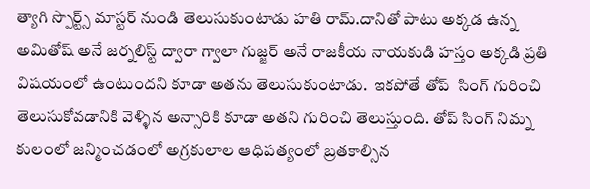త్యాగి స్పొర్ట్స్ మాస్టర్ నుండి తెలుసుకుంటాడు హతి రామ్.దానితో పాటు అక్కడ ఉన్న  అమితోష్ అనే జర్నలిస్ట్ ద్వారా గ్వాలా గుజ్జర్ అనే రాజకీయ నాయకుడి హస్తం అక్కడి ప్రతి విషయంలో ఉంటుందని కూడా అతను తెలుసుకుంటాడు.  ఇకపోతే తోప్  సింగ్ గురించి తెలుసుకోవడానికి వెళ్ళిన అన్సారికి కూడా అతని గురించి తెలుస్తుంది. తోప్ సింగ్ నిమ్న కులంలో జన్మించడంలో అగ్రకులాల ఆధిపత్యంలో బ్రతకాల్సిన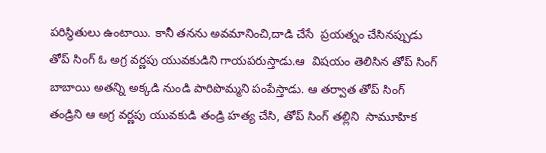పరిస్థితులు ఉంటాయి. కానీ తనను అవమానించి,దాడి చేసే  ప్రయత్నం చేసినప్పుడు తోప్ సింగ్ ఓ అగ్ర వర్ణపు యువకుడిని గాయపరుస్తాడు.ఆ  విషయం తెలిసిన తోప్ సింగ్ బాబాయి అతన్ని అక్కడి నుండి పారిపొమ్మని పంపేస్తాడు. ఆ తర్వాత తోప్ సింగ్ తండ్రిని ఆ అగ్ర వర్ణపు యువకుడి తండ్రి హత్య చేసి, తోప్ సింగ్ తల్లిని  సామూహిక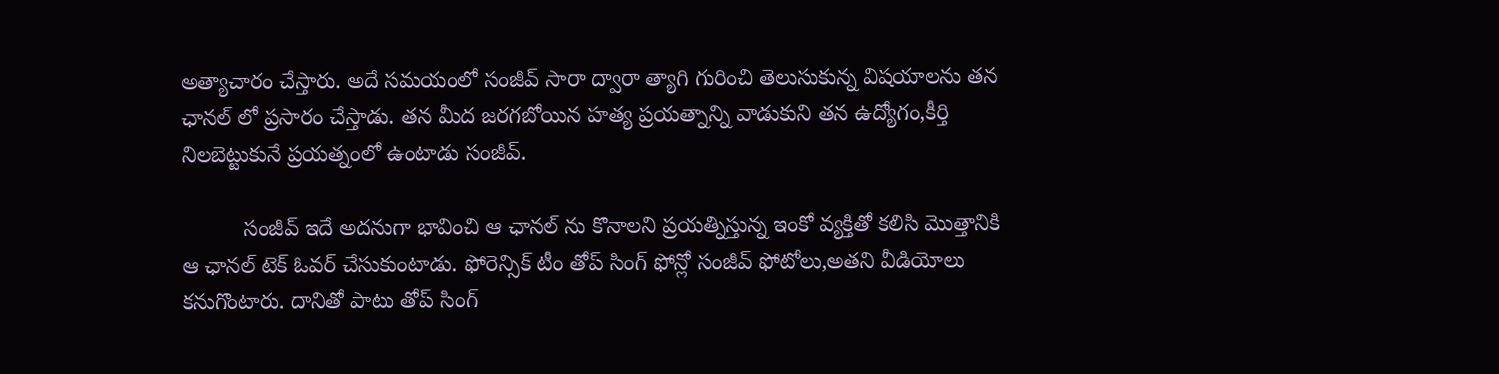అత్యాచారం చేస్తారు. అదే సమయంలో సంజీవ్ సారా ద్వారా త్యాగి గురించి తెలుసుకున్న విషయాలను తన ఛానల్ లో ప్రసారం చేస్తాడు. తన మీద జరగబోయిన హత్య ప్రయత్నాన్ని వాడుకుని తన ఉద్యోగం,కీర్తి నిలబెట్టుకునే ప్రయత్నంలో ఉంటాడు సంజీవ్.

          సంజీవ్ ఇదే అదనుగా భావించి ఆ ఛానల్ ను కొనాలని ప్రయత్నిస్తున్న ఇంకో వ్యక్తితో కలిసి మొత్తానికి ఆ ఛానల్ టెక్ ఓవర్ చేసుకుంటాడు. ఫోరెన్సిక్ టీం తోప్ సింగ్ ఫోన్లో సంజీవ్ ఫోటోలు,అతని వీడియోలు కనుగొంటారు. దానితో పాటు తోప్ సింగ్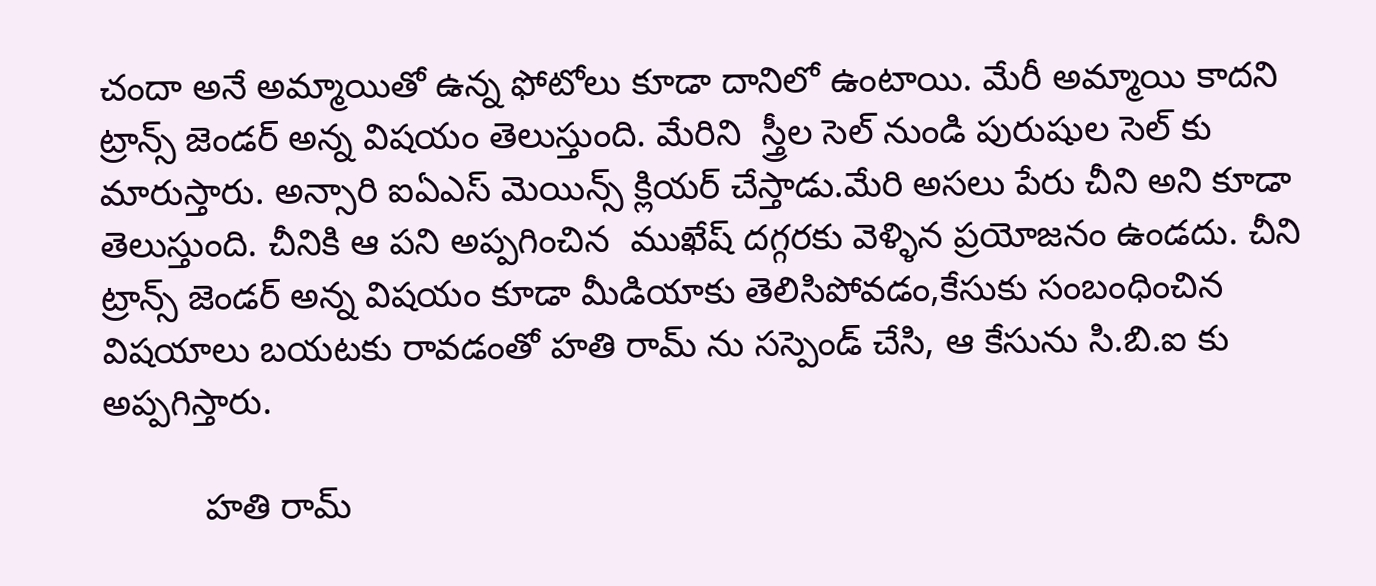చందా అనే అమ్మాయితో ఉన్న ఫోటోలు కూడా దానిలో ఉంటాయి. మేరీ అమ్మాయి కాదని ట్రాన్స్ జెండర్ అన్న విషయం తెలుస్తుంది. మేరిని  స్త్రీల సెల్ నుండి పురుషుల సెల్ కు మారుస్తారు. అన్సారి ఐఏఎస్ మెయిన్స్ క్లియర్ చేస్తాడు.మేరి అసలు పేరు చీని అని కూడా తెలుస్తుంది. చీనికి ఆ పని అప్పగించిన  ముఖేష్ దగ్గరకు వెళ్ళిన ప్రయోజనం ఉండదు. చీని ట్రాన్స్ జెండర్ అన్న విషయం కూడా మీడియాకు తెలిసిపోవడం,కేసుకు సంబంధించిన విషయాలు బయటకు రావడంతో హతి రామ్ ను సస్పెండ్ చేసి, ఆ కేసును సి.బి.ఐ కు అప్పగిస్తారు.

          హతి రామ్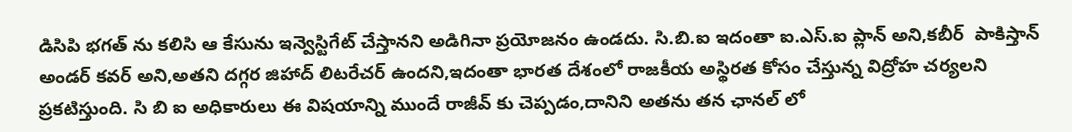డిసిపి భగత్ ను కలిసి ఆ కేసును ఇన్వెస్టిగేట్ చేస్తానని అడిగినా ప్రయోజనం ఉండదు. సి.బి.ఐ ఇదంతా ఐ.ఎస్.ఐ ప్లాన్ అని,కబీర్  పాకిస్తాన్ అండర్ కవర్ అని,అతని దగ్గర జిహాద్ లిటరేచర్ ఉందని,ఇదంతా భారత దేశంలో రాజకీయ అస్థిరత కోసం చేస్తున్న విద్రోహ చర్యలని ప్రకటిస్తుంది. సి బి ఐ అధికారులు ఈ విషయాన్ని ముందే రాజీవ్ కు చెప్పడం,దానిని అతను తన ఛానల్ లో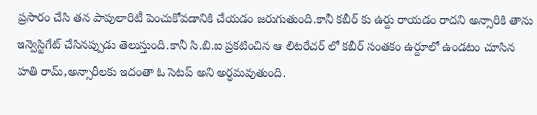ప్రసారం చేసి తన పాపులారిటీ పెంచుకోవడానికి చేయడం జరుగుతుంది.కానీ కబీర్ కు ఉర్దు రాయడం రాదని అన్సారికి తాను ఇన్వెస్టిగేట్ చేసినప్పుడు తెలుస్తుంది.కానీ సి.బి.ఐ ప్రకటించిన ఆ లిటరేచర్ లో కబీర్ సంతకం ఉర్దూలో ఉండటం చూసిన హతి రామ్,అన్సారీలకు ఇదంతా ఓ సెటప్ అని అర్ధమవుతుంది.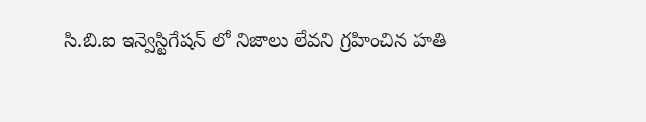సి.బి.ఐ ఇన్వెస్టిగేషన్ లో నిజాలు లేవని గ్రహించిన హతి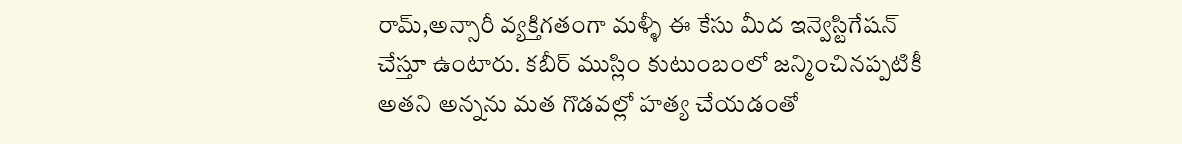రామ్,అన్సారీ వ్యక్తిగతంగా మళ్ళీ ఈ కేసు మీద ఇన్వెస్టిగేషన్ చేస్తూ ఉంటారు. కబీర్ ముస్లిం కుటుంబంలో జన్మించినప్పటికీ అతని అన్నను మత గొడవల్లో హత్య చేయడంతో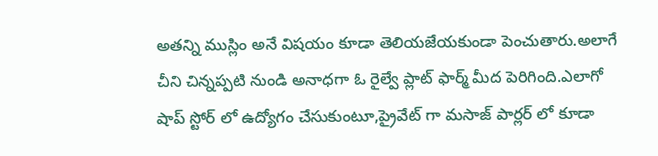అతన్ని ముస్లిం అనే విషయం కూడా తెలియజేయకుండా పెంచుతారు.అలాగే చీని చిన్నప్పటి నుండి అనాధగా ఓ రైల్వే ప్లాట్ ఫార్మ్ మీద పెరిగింది.ఎలాగో షాప్ స్టోర్ లో ఉద్యోగం చేసుకుంటూ,ప్రైవేట్ గా మసాజ్ పార్లర్ లో కూడా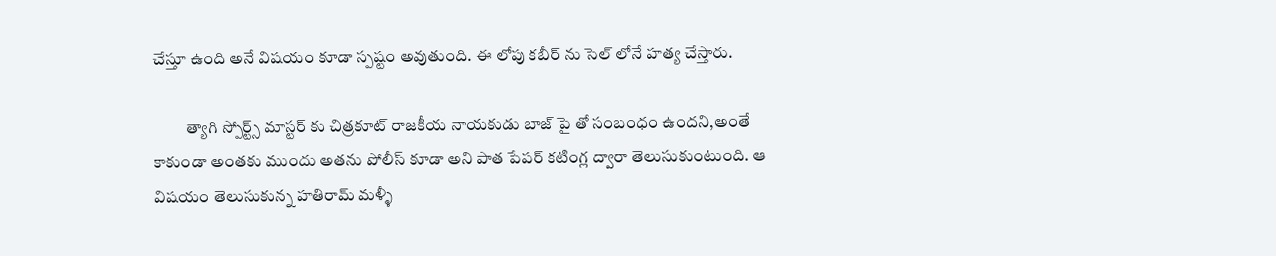చేస్తూ ఉంది అనే విషయం కూడా స్పష్టం అవుతుంది. ఈ లోపు కబీర్ ను సెల్ లోనే హత్య చేస్తారు.

          త్యాగి స్పోర్ట్స్ మాస్టర్ కు చిత్రకూట్ రాజకీయ నాయకుడు బాజ్ పై తో సంబంధం ఉందని,అంతే కాకుండా అంతకు ముందు అతను పోలీస్ కూడా అని పాత పేపర్ కటింగ్ల ద్వారా తెలుసుకుంటుంది. ఆ విషయం తెలుసుకున్న హతిరామ్ మళ్ళీ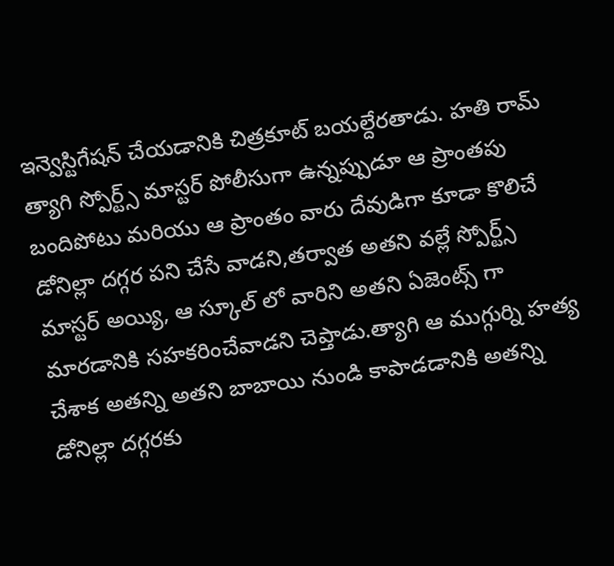ఇన్వెస్టిగేషన్ చేయడానికి చిత్రకూట్ బయల్దేరతాడు. హతి రామ్  త్యాగి స్పోర్ట్స్ మాస్టర్ పోలీసుగా ఉన్నప్పుడూ ఆ ప్రాంతపు బందిపోటు మరియు ఆ ప్రాంతం వారు దేవుడిగా కూడా కొలిచే డోనిల్లా దగ్గర పని చేసే వాడని,తర్వాత అతని వల్లే స్పోర్ట్స్ మాస్టర్ అయ్యి, ఆ స్కూల్ లో వారిని అతని ఏజెంట్స్ గా మారడానికి సహకరించేవాడని చెప్తాడు.త్యాగి ఆ ముగ్గుర్ని హత్య చేశాక అతన్ని అతని బాబాయి నుండి కాపాడడానికి అతన్ని డోనిల్లా దగ్గరకు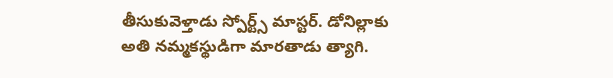తీసుకువెళ్తాడు స్పోర్ట్స్ మాస్టర్. డోనిల్లాకు అతి నమ్మకస్థుడిగా మారతాడు త్యాగి.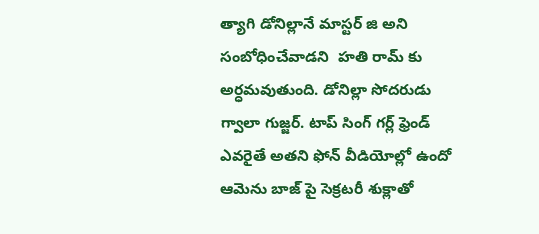త్యాగి డోనిల్లానే మాస్టర్ జి అని సంబోధించేవాడని  హతి రామ్ కు అర్ధమవుతుంది. డోనిల్లా సోదరుడు గ్వాలా గుజ్జర్. టాప్ సింగ్ గర్ల్ ఫ్రెండ్ ఎవరైతే అతని ఫోన్ వీడియోల్లో ఉందో ఆమెను బాజ్ పై సెక్రటరీ శుక్లాతో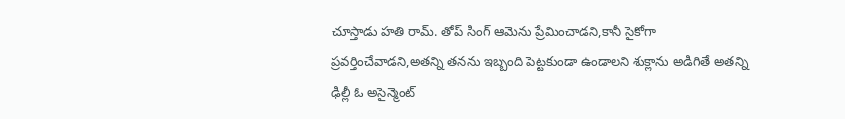చూస్తాడు హతి రామ్. తోప్ సింగ్ ఆమెను ప్రేమించాడని,కానీ సైకోగా ప్రవర్తించేవాడని,అతన్ని తనను ఇబ్బంది పెట్టకుండా ఉండాలని శుక్లాను అడిగితే అతన్ని ఢిల్లీ ఓ అసైన్మెంట్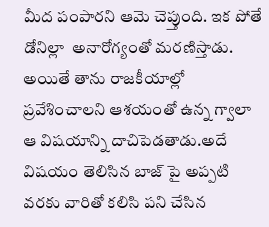మీద పంపారని ఆమె చెప్తుంది. ఇక పోతే డోనిల్లా  అనారోగ్యంతో మరణిస్తాడు. అయితే తాను రాజకీయాల్లో ప్రవేశించాలని ఆశయంతో ఉన్న గ్వాలా ఆ విషయాన్ని దాచిపెడతాడు.అదే విషయం తెలిసిన బాజ్ పై అప్పటి వరకు వారితో కలిసి పని చేసిన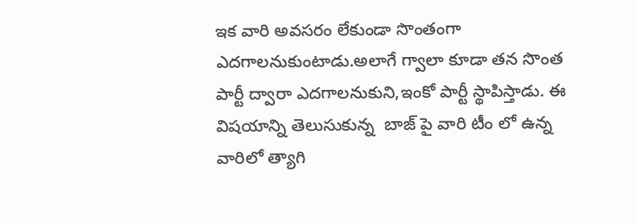ఇక వారి అవసరం లేకుండా సొంతంగా ఎదగాలనుకుంటాడు.అలాగే గ్వాలా కూడా తన సొంత పార్టీ ద్వారా ఎదగాలనుకుని,ఇంకో పార్టీ స్థాపిస్తాడు. ఈ విషయాన్ని తెలుసుకున్న  బాజ్ పై వారి టీం లో ఉన్న వారిలో త్యాగి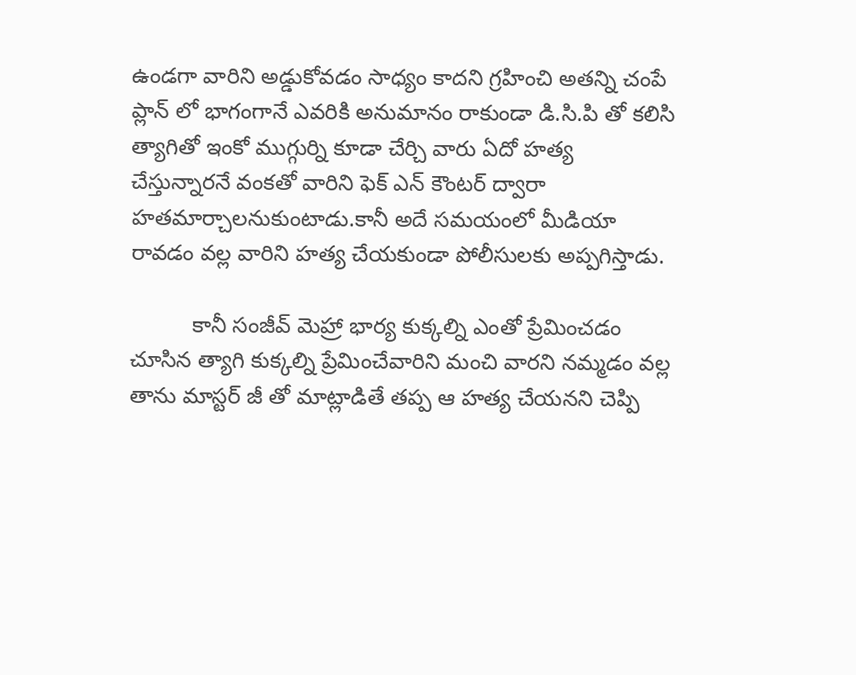ఉండగా వారిని అడ్డుకోవడం సాధ్యం కాదని గ్రహించి అతన్ని చంపే ప్లాన్ లో భాగంగానే ఎవరికి అనుమానం రాకుండా డి.సి.పి తో కలిసి త్యాగితో ఇంకో ముగ్గుర్ని కూడా చేర్చి వారు ఏదో హత్య చేస్తున్నారనే వంకతో వారిని ఫెక్ ఎన్ కౌంటర్ ద్వారా హతమార్చాలనుకుంటాడు.కానీ అదే సమయంలో మీడియా రావడం వల్ల వారిని హత్య చేయకుండా పోలీసులకు అప్పగిస్తాడు.

          కానీ సంజీవ్ మెహ్రా భార్య కుక్కల్ని ఎంతో ప్రేమించడం చూసిన త్యాగి కుక్కల్ని ప్రేమించేవారిని మంచి వారని నమ్మడం వల్ల తాను మాస్టర్ జీ తో మాట్లాడితే తప్ప ఆ హత్య చేయనని చెప్పి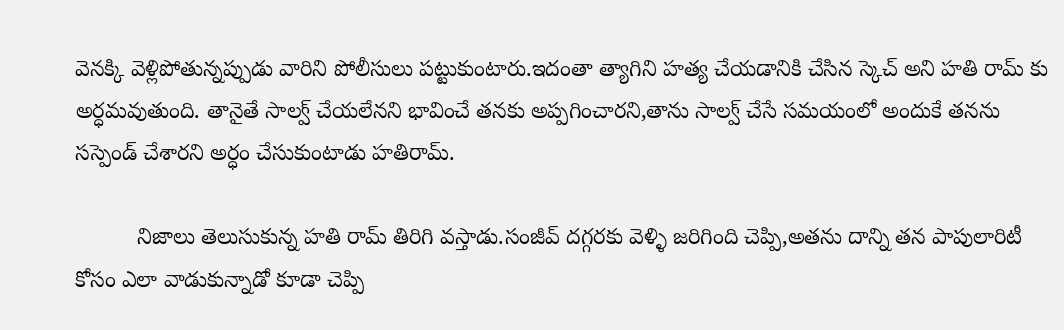వెనక్కి వెళ్లిపోతున్నప్పుడు వారిని పోలీసులు పట్టుకుంటారు.ఇదంతా త్యాగిని హత్య చేయడానికి చేసిన స్కెచ్ అని హతి రామ్ కు అర్ధమవుతుంది. తానైతే సాల్వ్ చేయలేనని భావించే తనకు అప్పగించారని,తాను సాల్వ్ చేసే సమయంలో అందుకే తనను సస్పెండ్ చేశారని అర్ధం చేసుకుంటాడు హతిరామ్.

          నిజాలు తెలుసుకున్న హతి రామ్ తిరిగి వస్తాడు.సంజీవ్ దగ్గరకు వెళ్ళి జరిగింది చెప్పి,అతను దాన్ని తన పాపులారిటీ కోసం ఎలా వాడుకున్నాడో కూడా చెప్పి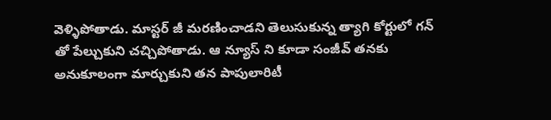వెళ్ళిపోతాడు. మాస్టర్ జీ మరణించాడని తెలుసుకున్న త్యాగి కోర్టులో గన్ తో పేల్చుకుని చచ్చిపోతాడు. ఆ న్యూస్ ని కూడా సంజీవ్ తనకు అనుకూలంగా మార్చుకుని తన పాపులారిటీ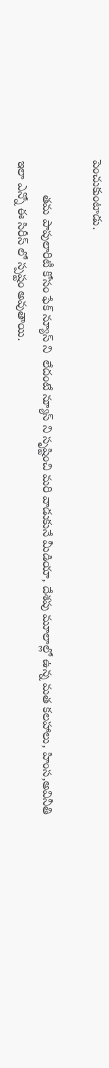పెంచుకుంటాడు.

          తమ పాపులారిటీ కోసం ఫేక్ న్యూస్ ని  లేదంటే న్యూస్ ని సృష్టించి మరి వాడుకునే మీడియా, దేశపు మూలాల్లో ఉన్న మత కలహాలు, హింస,అవినీతి ఇలా ఎన్నో ఈ సిరీస్ లో స్పష్టం అవుతాయి.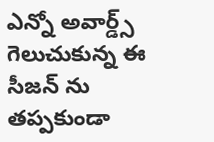ఎన్నో అవార్డ్స్ గెలుచుకున్న ఈ సీజన్ ను తప్పకుండా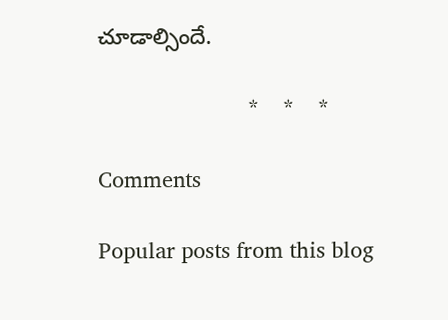చూడాల్సిందే.

                         *    *    *

Comments

Popular posts from this blog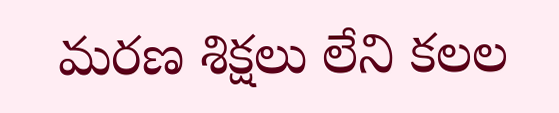మరణ శిక్షలు లేని కలల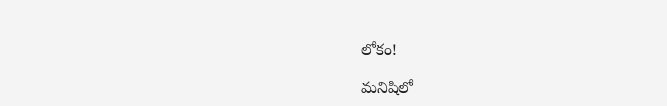లోకం!

మనిషిలో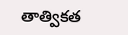తాత్వికత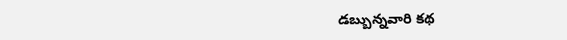డబ్బున్నవారి కథ